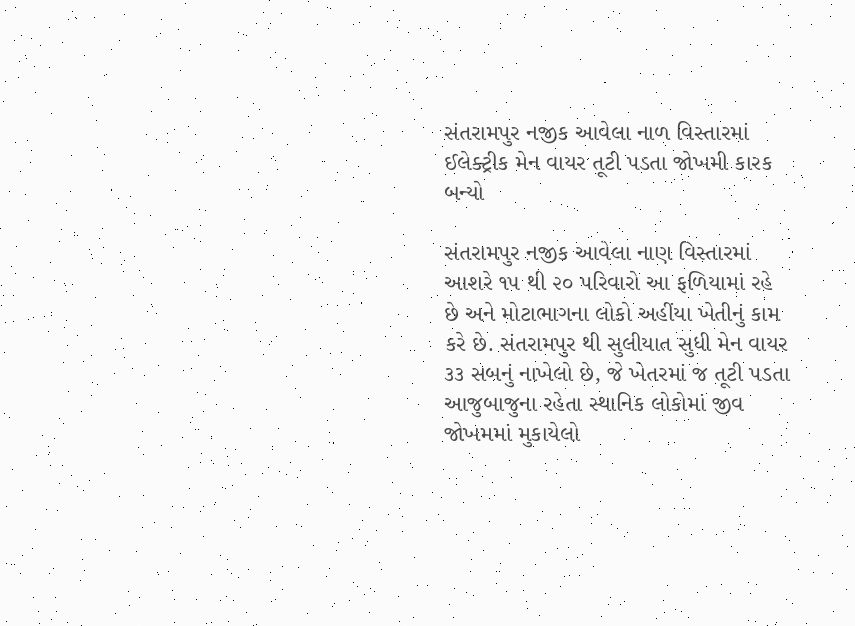સંતરામપુર નજીક આવેલા નાળ વિસ્તારમાં ઈલેક્ટ્રીક મેન વાયર તૂટી પડતા જોખમી કારક બન્યો

સંતરામપુર નજીક આવેલા નાણ વિસ્તારમાં આશરે ૧૫ થી ૨૦ પરિવારો આ ફળિયામાં રહે છે અને મોટાભાગના લોકો અહીંયા ખેતીનું કામ કરે છે. સંતરામપુર થી સુલીયાત સુધી મેન વાયર ૩૩ સબનું નાખેલો છે, જે ખેતરમાં જ તૂટી પડતા આજુબાજુના રહેતા સ્થાનિક લોકોમાં જીવ જોખમમાં મુકાયેલો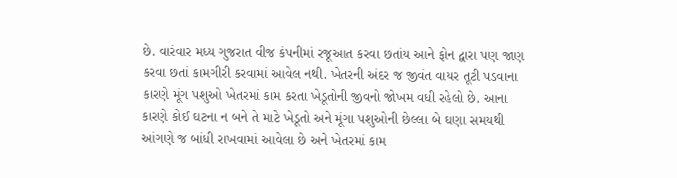છે. વારંવાર મધ્ય ગુજરાત વીજ કંપનીમાં રજૂઆત કરવા છતાંય આને ફોન દ્વારા પણ જાણ કરવા છતાં કામગીરી કરવામાં આવેલ નથી. ખેતરની અંદર જ જીવંત વાયર તૂટી પડવાના કારણે મૂંગ પશુઓ ખેતરમાં કામ કરતા ખેડૂતોની જીવનો જોખમ વધી રહેલો છે. આના કારણે કોઈ ઘટના ન બને તે માટે ખેડૂતો અને મૂંગા પશુઓની છેલ્લા બે ઘણા સમયથી આંગણે જ બાંધી રાખવામાં આવેલા છે અને ખેતરમાં કામ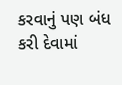કરવાનું પણ બંધ કરી દેવામાં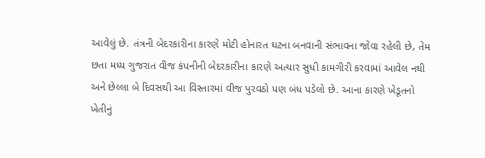આવેલું છે. તંત્રની બેદરકારીના કારણે મોટી હોનારત ઘટના બનવાની સંભાવના જોવા રહેલી છે, તેમ છતા મધ્ય ગુજરાત વીજ કંપનીની બેદરકારીના કારણે અત્યાર સુધી કામગીરી કરવામાં આવેલ નથી અને છેલ્લા બે દિવસથી આ વિસ્તારમાં વીજ પુરવઠો પણ બંધ પડેલો છે. આના કારણે ખેડૂતનો ખેતીનું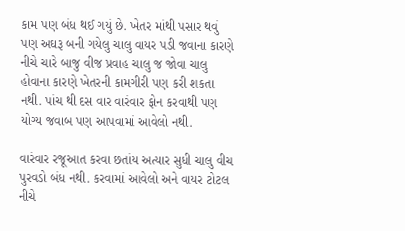કામ પણ બંધ થઈ ગયું છે. ખેતર માંથી પસાર થવું પણ અઘરૂ બની ગયેલુ ચાલુ વાયર પડી જવાના કારણે નીચે ચારે બાજુ વીજ પ્રવાહ ચાલુ જ જોવા ચાલુ હોવાના કારણે ખેતરની કામગીરી પણ કરી શકતા નથી. પાંચ થી દસ વાર વારંવાર ફોન કરવાથી પણ યોગ્ય જવાબ પણ આપવામાં આવેલો નથી.

વારંવાર રજૂઆત કરવા છતાંય અત્યાર સુધી ચાલુ વીચ પુરવડો બંધ નથી. કરવામાં આવેલો અને વાયર ટોટલ નીચે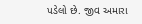પડેલો છે. જીવ અમારા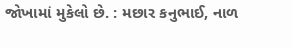જોખામાં મુકેલો છે. : મછાર કનુભાઈ, નાળ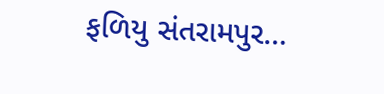ફળિયુ સંતરામપુર…